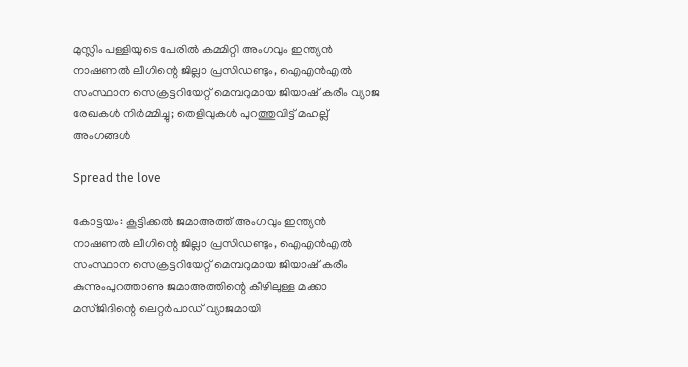മുസ്ലിം പള്ളിയുടെ പേരിൽ കമ്മിറ്റി അംഗവും ഇന്ത്യൻ നാഷണൽ ലീഗിന്റെ ജില്ലാ പ്രസിഡണ്ടും, ഐഎൻഎൽ സംസ്ഥാന സെക്രട്ടറിയേറ്റ് മെമ്പറുമായ ജിയാഷ് കരീം വ്യാജ രേഖകൾ നിർമ്മിച്ചു; തെളിവുകൾ പുറത്തുവിട്ട് മഹല്ല് അംഗങ്ങൾ

Spread the love

കോട്ടയം: കൂട്ടിക്കൽ ജമാഅത്ത് അംഗവും ഇന്ത്യൻ നാഷണൽ ലീഗിന്റെ ജില്ലാ പ്രസിഡണ്ടും, ഐഎൻഎൽ സംസ്ഥാന സെക്രട്ടറിയേറ്റ് മെമ്പറുമായ ജിയാഷ് കരീം കുന്നുംപുറത്താണു ജമാഅത്തിന്റെ കീഴിലുള്ള മക്കാ മസ്ജിദിന്റെ ലെറ്റർപാഡ് വ്യാജമായി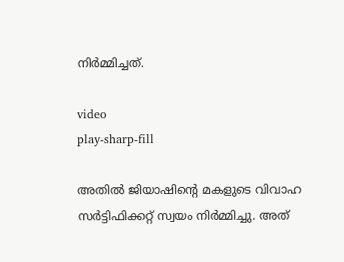നിർമ്മിച്ചത്.

video
play-sharp-fill

അതിൽ ജിയാഷിന്റെ മകളുടെ വിവാഹ സർട്ടിഫിക്കറ്റ് സ്വയം നിർമ്മിച്ചു. അത്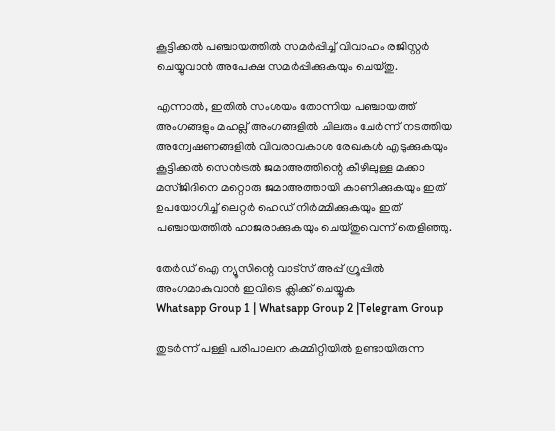കൂട്ടിക്കൽ പഞ്ചായത്തിൽ സമർപ്പിച്ച് വിവാഹം രജിസ്റ്റർ ചെയ്യുവാൻ അപേക്ഷ സമർപ്പിക്കുകയും ചെയ്തു.

എന്നാൽ, ഇതിൽ സംശയം തോന്നിയ പഞ്ചായത്ത് അംഗങ്ങളും മഹല്ല് അംഗങ്ങളിൽ ചിലരും ചേർന്ന് നടത്തിയ അന്വേഷണങ്ങളിൽ വിവരാവകാശ രേഖകൾ എടുക്കുകയും കൂട്ടിക്കൽ സെൻട്രൽ ജമാഅത്തിന്റെ കീഴിലുള്ള മക്കാ മസ്ജിദിനെ മറ്റൊരു ജമാഅത്തായി കാണിക്കുകയും ഇത് ഉപയോഗിച്ച് ലെറ്റർ ഹെഡ് നിർമ്മിക്കുകയും ഇത് പഞ്ചായത്തിൽ ഹാജരാക്കുകയും ചെയ്തുവെന്ന് തെളിഞ്ഞു.

തേർഡ് ഐ ന്യൂസിന്റെ വാട്സ് അപ്പ് ഗ്രൂപ്പിൽ അംഗമാകുവാൻ ഇവിടെ ക്ലിക്ക് ചെയ്യുക
Whatsapp Group 1 | Whatsapp Group 2 |Telegram Group

തുടർന്ന് പള്ളി പരിപാലന കമ്മിറ്റിയിൽ ഉണ്ടായിരുന്ന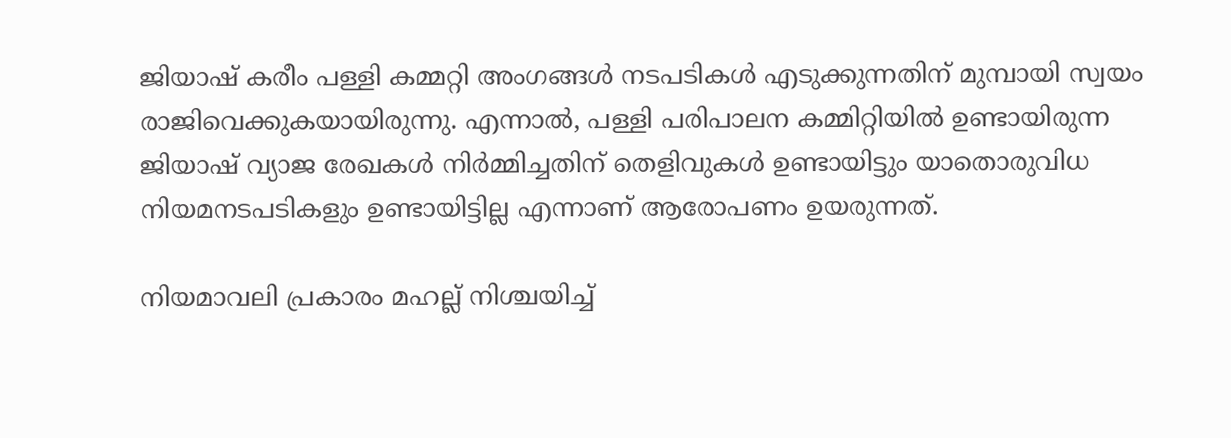ജിയാഷ് കരീം പള്ളി കമ്മറ്റി അംഗങ്ങൾ നടപടികൾ എടുക്കുന്നതിന് മുമ്പായി സ്വയം രാജിവെക്കുകയായിരുന്നു. എന്നാൽ, പള്ളി പരിപാലന കമ്മിറ്റിയിൽ ഉണ്ടായിരുന്ന ജിയാഷ് വ്യാജ രേഖകൾ നിർമ്മിച്ചതിന് തെളിവുകൾ ഉണ്ടായിട്ടും യാതൊരുവിധ നിയമനടപടികളും ഉണ്ടായിട്ടില്ല എന്നാണ് ആരോപണം ഉയരുന്നത്.

നിയമാവലി പ്രകാരം മഹല്ല് നിശ്ചയിച്ച്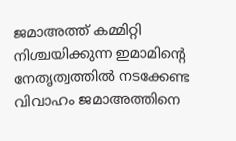ജമാഅത്ത് കമ്മിറ്റി നിശ്ചയിക്കുന്ന ഇമാമിന്റെ നേതൃത്വത്തിൽ നടക്കേണ്ട വിവാഹം ജമാഅത്തിനെ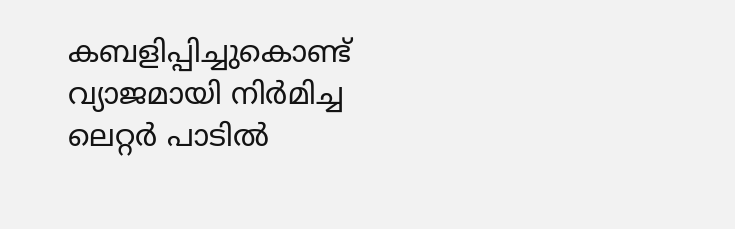കബളിപ്പിച്ചുകൊണ്ട് വ്യാജമായി നിർമിച്ച ലെറ്റർ പാടിൽ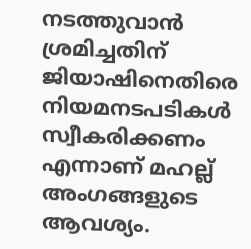നടത്തുവാൻ ശ്രമിച്ചതിന് ജിയാഷിനെതിരെ നിയമനടപടികൾ സ്വീകരിക്കണം എന്നാണ് മഹല്ല് അംഗങ്ങളുടെ ആവശ്യം.